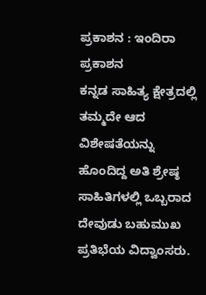ಪ್ರಕಾಶನ : ಇಂದಿರಾ ಪ್ರಕಾಶನ
ಕನ್ನಡ ಸಾಹಿತ್ಯ ಕ್ಷೇತ್ರದಲ್ಲಿ ತಮ್ಮದೇ ಆದ ವಿಶೇಷತೆಯನ್ನು ಹೊಂದಿದ್ದ ಅತಿ ಶ್ರೇಷ್ಠ ಸಾಹಿತಿಗಳಲ್ಲಿ ಒಬ್ಬರಾದ ದೇವುಡು ಬಹುಮುಖ ಪ್ರತಿಭೆಯ ವಿದ್ವಾಂಸರು.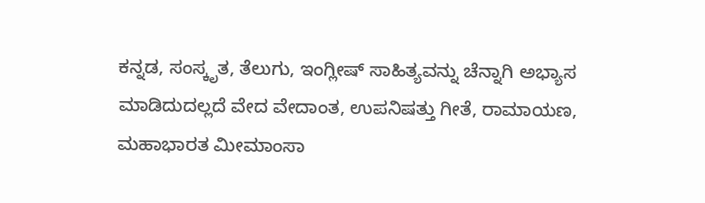ಕನ್ನಡ, ಸಂಸ್ಕೃತ, ತೆಲುಗು, ಇಂಗ್ಲೀಷ್ ಸಾಹಿತ್ಯವನ್ನು ಚೆನ್ನಾಗಿ ಅಭ್ಯಾಸ ಮಾಡಿದುದಲ್ಲದೆ ವೇದ ವೇದಾಂತ, ಉಪನಿಷತ್ತು ಗೀತೆ, ರಾಮಾಯಣ, ಮಹಾಭಾರತ ಮೀಮಾಂಸಾ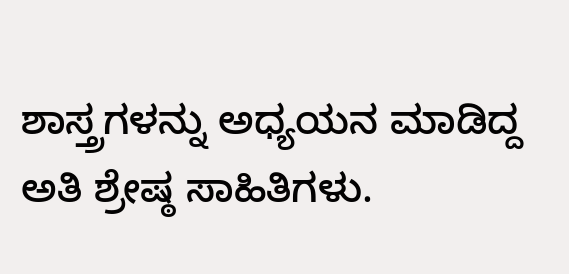ಶಾಸ್ತ್ರಗಳನ್ನು ಅಧ್ಯಯನ ಮಾಡಿದ್ದ ಅತಿ ಶ್ರೇಷ್ಠ ಸಾಹಿತಿಗಳು.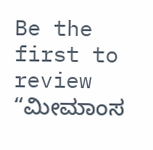Be the first to review “ಮೀಮಾಂಸ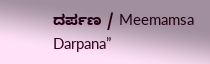ದರ್ಪಣ / Meemamsa Darpana”